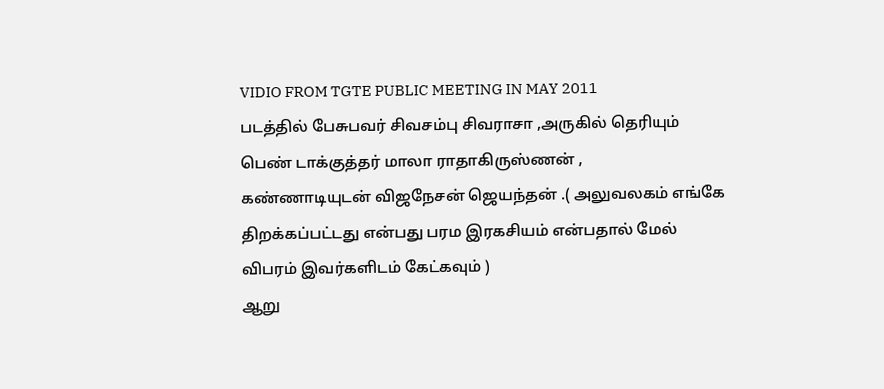VIDIO FROM TGTE PUBLIC MEETING IN MAY 2011
படத்தில் பேசுபவர் சிவசம்பு சிவராசா ,அருகில் தெரியும் பெண் டாக்குத்தர் மாலா ராதாகிருஸ்ணன் ,
கண்ணாடியுடன் விஜநேசன் ஜெயந்தன் .( அலுவலகம் எங்கே திறக்கப்பட்டது என்பது பரம இரகசியம் என்பதால் மேல் விபரம் இவர்களிடம் கேட்கவும் )
ஆறு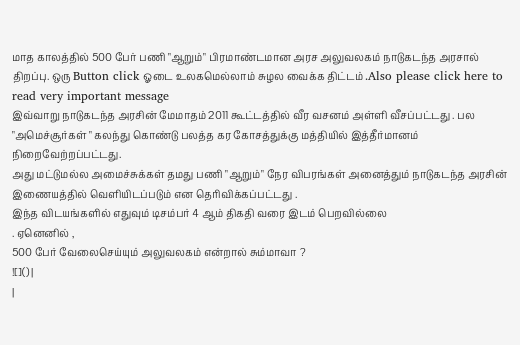மாத காலத்தில் 500 பேர் பணி "ஆறும்" பிரமாண்டமான அரச அலுவலகம் நாடுகடந்த அரசால் திறப்பு. ஒரு Button click ஓடை உலகமெல்லாம் சுழல வைக்க திட்டம் .Also please click here to read very important message
இவ்வாறு நாடுகடந்த அரசின் மேமாதம் 2011 கூட்டத்தில் வீர வசனம் அள்ளி வீசப்பட்டது . பல "அமெச்சூர்கள் " கலந்து கொண்டு பலத்த கர கோசத்துக்கு மத்தியில் இத்தீர்மானம் நிறைவேற்றப்பட்டது.
அது மட்டுமல்ல அமைச்சுக்கள் தமது பணி "ஆறும்" நேர விபரங்கள் அனைத்தும் நாடுகடந்த அரசின் இணையத்தில் வெளியிடப்படும் என தெரிவிக்கப்பட்டது .
இந்த விடயங்களில் எதுவும் டிசம்பர் 4 ஆம் திகதி வரை இடம் பெறவில்லை
. ஏனெனில் ,
500 பேர் வேலைசெய்யும் அலுவலகம் என்றால் சும்மாவா ?
![]() |
|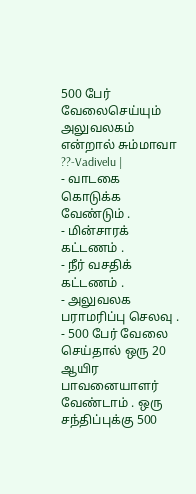500 பேர் வேலைசெய்யும் அலுவலகம் என்றால் சும்மாவா ??-Vadivelu |
- வாடகை கொடுக்க வேண்டும் .
- மின்சாரக் கட்டணம் .
- நீர் வசதிக் கட்டணம் .
- அலுவலக பராமரிப்பு செலவு .
- 500 பேர் வேலை செய்தால் ஒரு 20 ஆயிர பாவனையாளர் வேண்டாம் . ஒரு சந்திப்புக்கு 500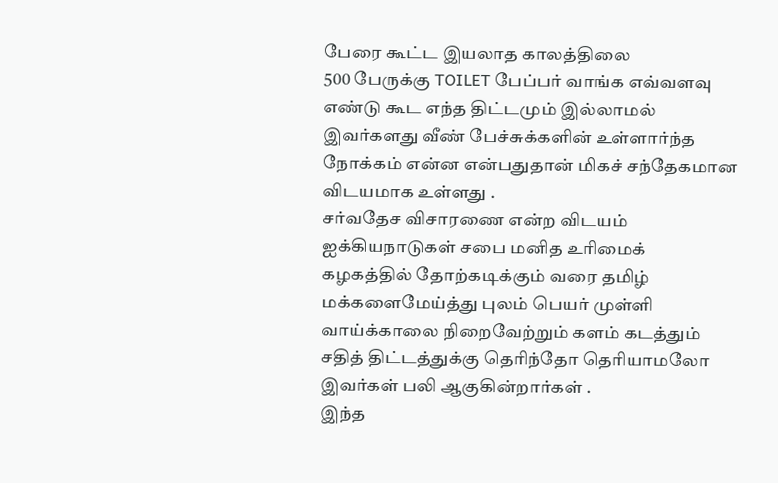பேரை கூட்ட இயலாத காலத்திலை
500 பேருக்கு TOILET பேப்பர் வாங்க எவ்வளவு எண்டு கூட எந்த திட்டமும் இல்லாமல்
இவர்களது வீண் பேச்சுக்களின் உள்ளார்ந்த நோக்கம் என்ன என்பதுதான் மிகச் சந்தேகமான விடயமாக உள்ளது .
சர்வதேச விசாரணை என்ற விடயம் ஐக்கியநாடுகள் சபை மனித உரிமைக் கழகத்தில் தோற்கடிக்கும் வரை தமிழ் மக்களைமேய்த்து புலம் பெயர் முள்ளி வாய்க்காலை நிறைவேற்றும் களம் கடத்தும் சதித் திட்டத்துக்கு தெரிந்தோ தெரியாமலோ இவர்கள் பலி ஆகுகின்றார்கள் .
இந்த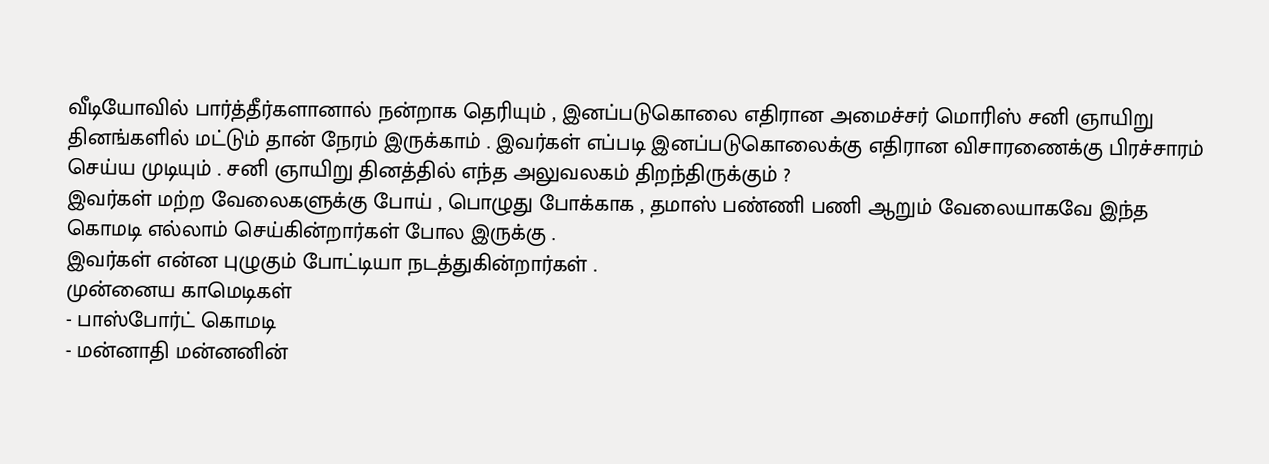வீடியோவில் பார்த்தீர்களானால் நன்றாக தெரியும் , இனப்படுகொலை எதிரான அமைச்சர் மொரிஸ் சனி ஞாயிறு தினங்களில் மட்டும் தான் நேரம் இருக்காம் . இவர்கள் எப்படி இனப்படுகொலைக்கு எதிரான விசாரணைக்கு பிரச்சாரம் செய்ய முடியும் . சனி ஞாயிறு தினத்தில் எந்த அலுவலகம் திறந்திருக்கும் ?
இவர்கள் மற்ற வேலைகளுக்கு போய் , பொழுது போக்காக , தமாஸ் பண்ணி பணி ஆறும் வேலையாகவே இந்த கொமடி எல்லாம் செய்கின்றார்கள் போல இருக்கு .
இவர்கள் என்ன புழுகும் போட்டியா நடத்துகின்றார்கள் .
முன்னைய காமெடிகள்
- பாஸ்போர்ட் கொமடி
- மன்னாதி மன்னனின்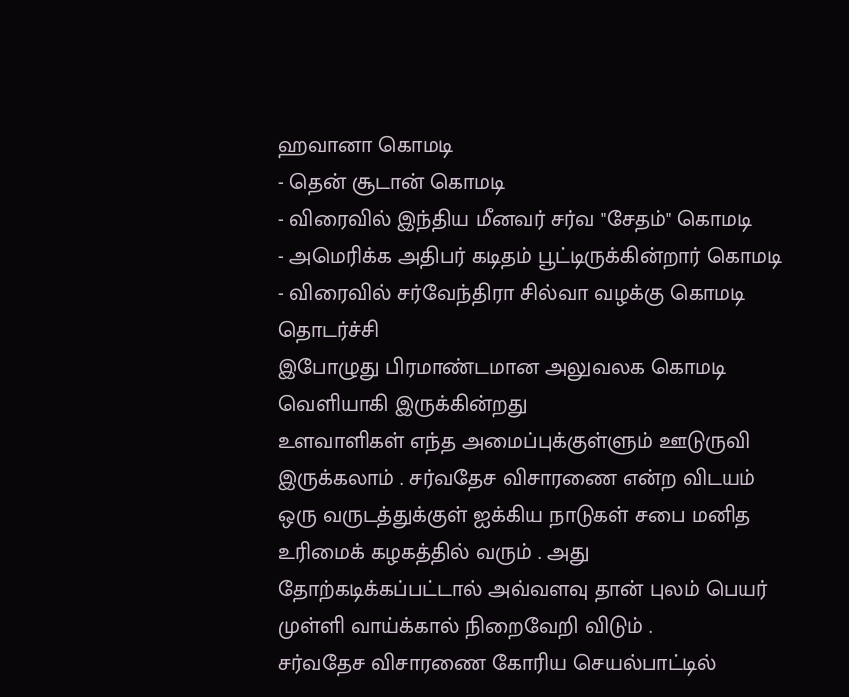ஹவானா கொமடி
- தென் சூடான் கொமடி
- விரைவில் இந்திய மீனவர் சர்வ "சேதம்" கொமடி
- அமெரிக்க அதிபர் கடிதம் பூட்டிருக்கின்றார் கொமடி
- விரைவில் சர்வேந்திரா சில்வா வழக்கு கொமடி தொடர்ச்சி
இபோழுது பிரமாண்டமான அலுவலக கொமடி வெளியாகி இருக்கின்றது
உளவாளிகள் எந்த அமைப்புக்குள்ளும் ஊடுருவி இருக்கலாம் . சர்வதேச விசாரணை என்ற விடயம் ஒரு வருடத்துக்குள் ஐக்கிய நாடுகள் சபை மனித உரிமைக் கழகத்தில் வரும் . அது தோற்கடிக்கப்பட்டால் அவ்வளவு தான் புலம் பெயர் முள்ளி வாய்க்கால் நிறைவேறி விடும் .
சர்வதேச விசாரணை கோரிய செயல்பாட்டில்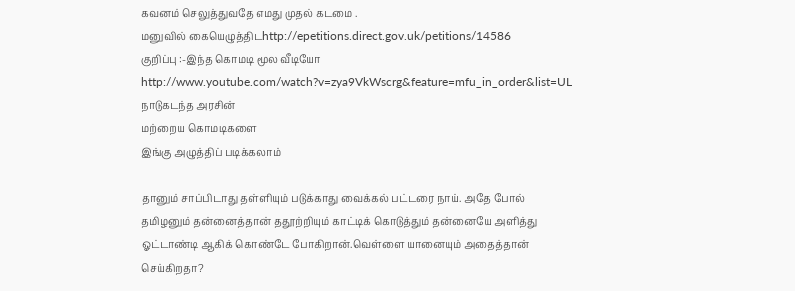கவனம் செலுத்துவதே எமது முதல் கடமை .
மனுவில் கையெழுத்திடhttp://epetitions.direct.gov.uk/petitions/14586
குறிப்பு :-இந்த கொமடி மூல வீடியோ http://www.youtube.com/watch?v=zya9VkWscrg&feature=mfu_in_order&list=UL
நாடுகடந்த அரசின்
மற்றைய கொமடிகளை
இங்கு அழுத்திப் படிக்கலாம்

தானும் சாப்பிடாது தள்ளியும் படுக்காது வைக்கல் பட்டரை நாய். அதே போல் தமிழனும் தன்னைத்தான் ததூற்றியும் காட்டிக் கொடுத்தும் தன்னையே அளித்து ஓட்டாண்டி ஆகிக் கொண்டே போகிறான்.வெள்ளை யானையும் அதைத்தான் செய்கிறதா?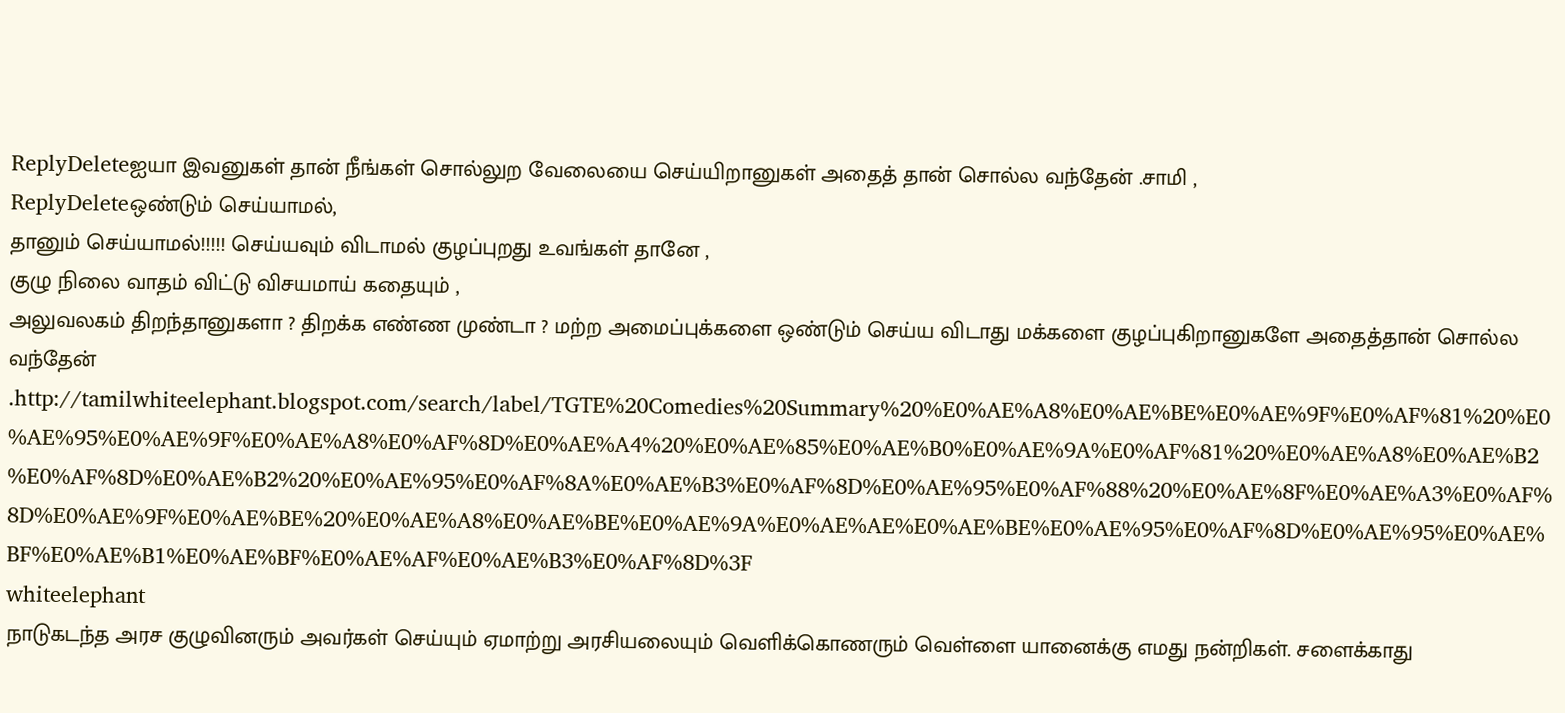ReplyDeleteஐயா இவனுகள் தான் நீங்கள் சொல்லுற வேலையை செய்யிறானுகள் அதைத் தான் சொல்ல வந்தேன் .சாமி ,
ReplyDeleteஒண்டும் செய்யாமல்,
தானும் செய்யாமல்!!!!! செய்யவும் விடாமல் குழப்புறது உவங்கள் தானே ,
குழு நிலை வாதம் விட்டு விசயமாய் கதையும் ,
அலுவலகம் திறந்தானுகளா ? திறக்க எண்ண முண்டா ? மற்ற அமைப்புக்களை ஒண்டும் செய்ய விடாது மக்களை குழப்புகிறானுகளே அதைத்தான் சொல்ல வந்தேன் .http://tamilwhiteelephant.blogspot.com/search/label/TGTE%20Comedies%20Summary%20%E0%AE%A8%E0%AE%BE%E0%AE%9F%E0%AF%81%20%E0%AE%95%E0%AE%9F%E0%AE%A8%E0%AF%8D%E0%AE%A4%20%E0%AE%85%E0%AE%B0%E0%AE%9A%E0%AF%81%20%E0%AE%A8%E0%AE%B2%E0%AF%8D%E0%AE%B2%20%E0%AE%95%E0%AF%8A%E0%AE%B3%E0%AF%8D%E0%AE%95%E0%AF%88%20%E0%AE%8F%E0%AE%A3%E0%AF%8D%E0%AE%9F%E0%AE%BE%20%E0%AE%A8%E0%AE%BE%E0%AE%9A%E0%AE%AE%E0%AE%BE%E0%AE%95%E0%AF%8D%E0%AE%95%E0%AE%BF%E0%AE%B1%E0%AE%BF%E0%AE%AF%E0%AE%B3%E0%AF%8D%3F
whiteelephant
நாடுகடந்த அரச குழுவினரும் அவர்கள் செய்யும் ஏமாற்று அரசியலையும் வெளிக்கொணரும் வெள்ளை யானைக்கு எமது நன்றிகள். சளைக்காது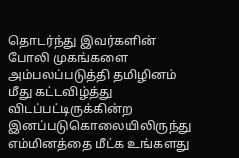தொடர்ந்து இவர்களின் போலி முகங்களை அம்பலப்படுத்தி தமிழினம் மீது கட்டவிழ்த்து விடப்பட்டிருக்கின்ற இனப்படுகொலையிலிருந்து எம்மினத்தை மீட்க உங்களது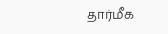தார்மீக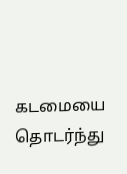கடமையை தொடர்ந்து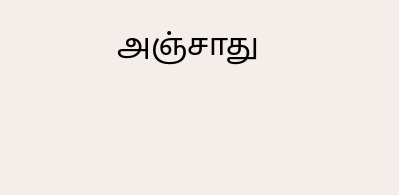அஞ்சாது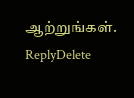ஆற்றுங்கள்.
ReplyDelete